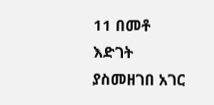11 በመቶ እድገት ያስመዘገበ አገር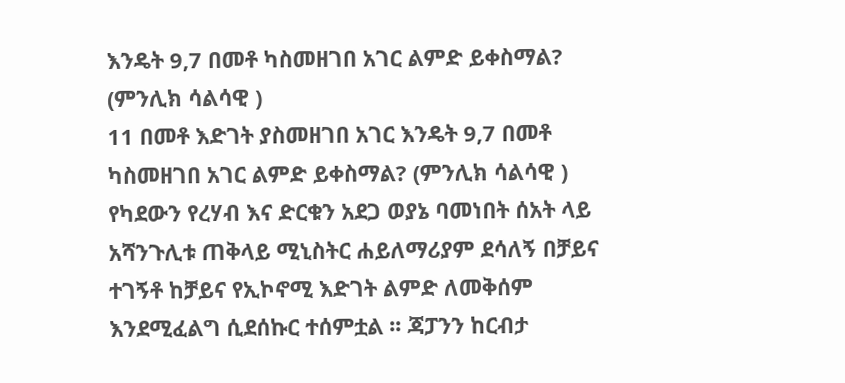እንዴት 9,7 በመቶ ካስመዘገበ አገር ልምድ ይቀስማል? (ምንሊክ ሳልሳዊ )
11 በመቶ እድገት ያስመዘገበ አገር እንዴት 9,7 በመቶ ካስመዘገበ አገር ልምድ ይቀስማል? (ምንሊክ ሳልሳዊ )
የካደውን የረሃብ እና ድርቁን አደጋ ወያኔ ባመነበት ሰአት ላይ አሻንጉሊቱ ጠቅላይ ሚኒስትር ሐይለማሪያም ደሳለኝ በቻይና ተገኝቶ ከቻይና የኢኮኖሚ እድገት ልምድ ለመቅሰም እንደሚፈልግ ሲደሰኩር ተሰምቷል ፡፡ ጃፓንን ከርብታ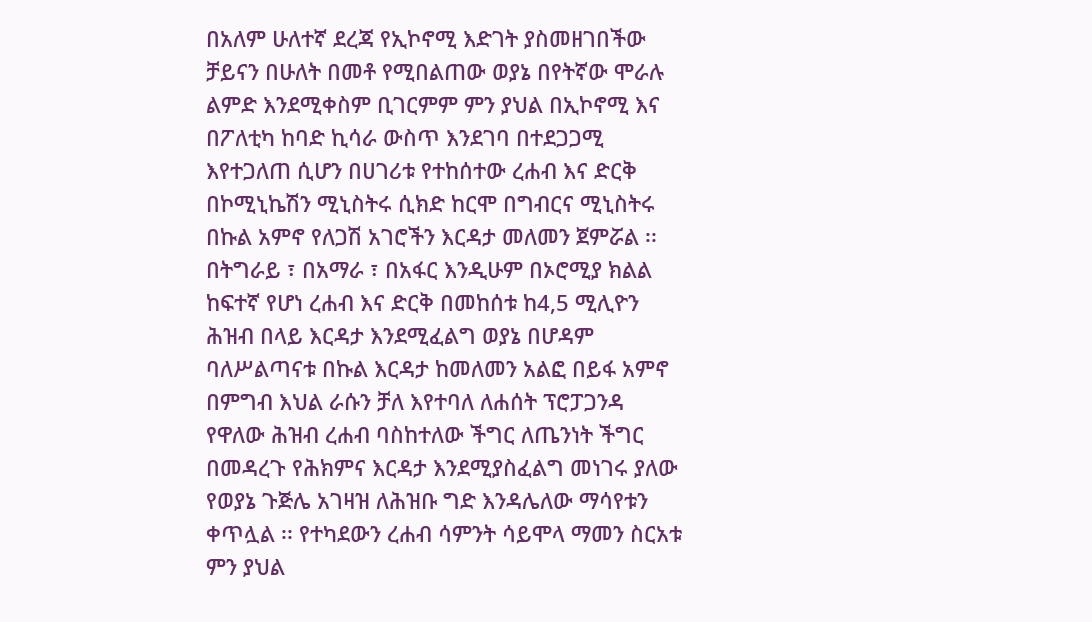በአለም ሁለተኛ ደረጃ የኢኮኖሚ እድገት ያስመዘገበችው ቻይናን በሁለት በመቶ የሚበልጠው ወያኔ በየትኛው ሞራሉ ልምድ እንደሚቀስም ቢገርምም ምን ያህል በኢኮኖሚ እና በፖለቲካ ከባድ ኪሳራ ውስጥ እንደገባ በተደጋጋሚ እየተጋለጠ ሲሆን በሀገሪቱ የተከሰተው ረሐብ እና ድርቅ በኮሚኒኬሽን ሚኒስትሩ ሲክድ ከርሞ በግብርና ሚኒስትሩ በኩል አምኖ የለጋሽ አገሮችን እርዳታ መለመን ጀምሯል ፡፡
በትግራይ ፣ በአማራ ፣ በአፋር እንዲሁም በኦሮሚያ ክልል ከፍተኛ የሆነ ረሐብ እና ድርቅ በመከሰቱ ከ4,5 ሚሊዮን ሕዝብ በላይ እርዳታ እንደሚፈልግ ወያኔ በሆዳም ባለሥልጣናቱ በኩል እርዳታ ከመለመን አልፎ በይፋ አምኖ በምግብ እህል ራሱን ቻለ እየተባለ ለሐሰት ፕሮፓጋንዳ የዋለው ሕዝብ ረሐብ ባስከተለው ችግር ለጤንነት ችግር በመዳረጉ የሕክምና እርዳታ እንደሚያስፈልግ መነገሩ ያለው የወያኔ ጉጅሌ አገዛዝ ለሕዝቡ ግድ እንዳሌለው ማሳየቱን ቀጥሏል ፡፡ የተካደውን ረሐብ ሳምንት ሳይሞላ ማመን ስርአቱ ምን ያህል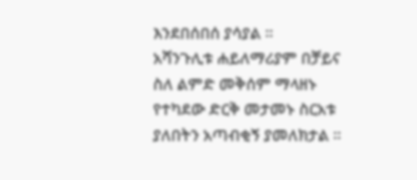እንደበሰበሰ ያሳያል ፡፡
አሻንጉሊቱ ሐይለማሪያም በቻይና ስለ ልምድ መቅሰም ማላዘኑ የተካደው ድርቅ መታመኑ ስርአቱ ያለበትን አጣብቂኝ ያመለክታል ፡፡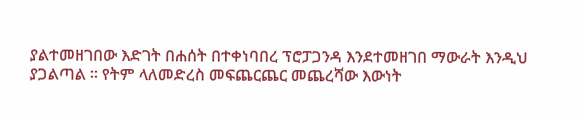ያልተመዘገበው እድገት በሐሰት በተቀነባበረ ፕሮፓጋንዳ እንደተመዘገበ ማውራት እንዲህ ያጋልጣል ፡፡ የትም ላለመድረስ መፍጨርጨር መጨረሻው እውነት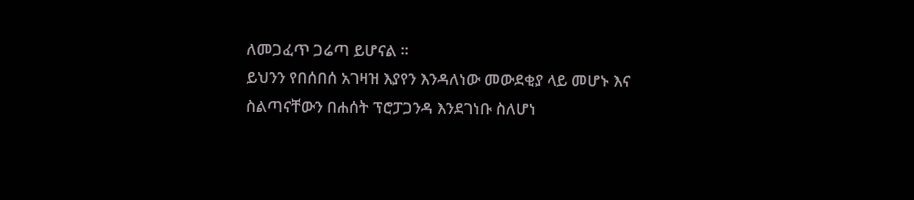ለመጋፈጥ ጋሬጣ ይሆናል ።
ይህንን የበሰበሰ አገዛዝ እያየን እንዳለነው መውደቂያ ላይ መሆኑ እና ስልጣናቸውን በሐሰት ፕሮፓጋንዳ እንደገነቡ ስለሆነ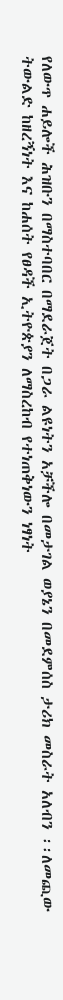የለውጥ ሐይሎች ሕዝቡን በማስተባበር በማደራጀት በጋራ ልዩነትን አቻችሎ በመታገል ወያኔን በመደምሰስ ታሪክ መስራት አለብን ፡፡ለመጪው ትውልድ ከዘረኝነት እና ከሐሰት የፀዳች ኢትዮጵያን ለማስረከብ የተነጠቅነውን ነፃነት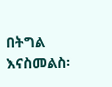በትግል እናስመልስ፡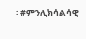፡ #ምንሊክሳልሳዊ